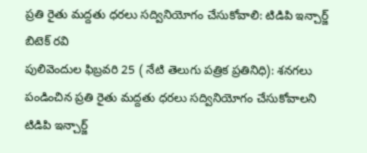ప్రతి రైతు మద్దతు ధరలు సద్వినియోగం చేసుకోవాలి: టిడిపి ఇన్చార్జ్ బిటెక్ రవి
పులివెందుల ఫిబ్రవరి 25 ( నేటి తెలుగు పత్రిక ప్రతినిధి): శనగలు పండించిన ప్రతి రైతు మద్దతు ధరలు సద్వినియోగం చేసుకోవాలని టిడిపి ఇన్చార్జ్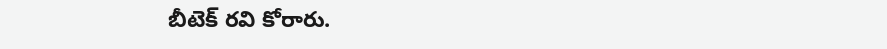బీటెక్ రవి కోరారు.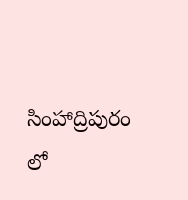సింహాద్రిపురం లో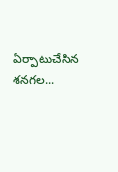ఏర్పాటుచేసిన శనగల...